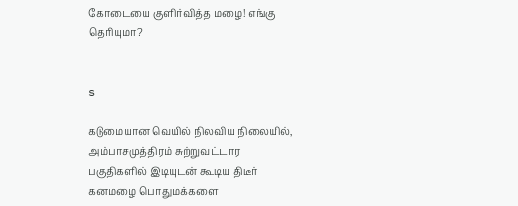கோடையை குளிர்வித்த மழை! எங்கு தெரியுமா?


s

கடுமையான வெயில் நிலவிய நிலையில், அம்பாசமுத்திரம் சுற்றுவட்டார பகுதிகளில் இடியுடன் கூடிய திடீர் கனமழை பொதுமக்களை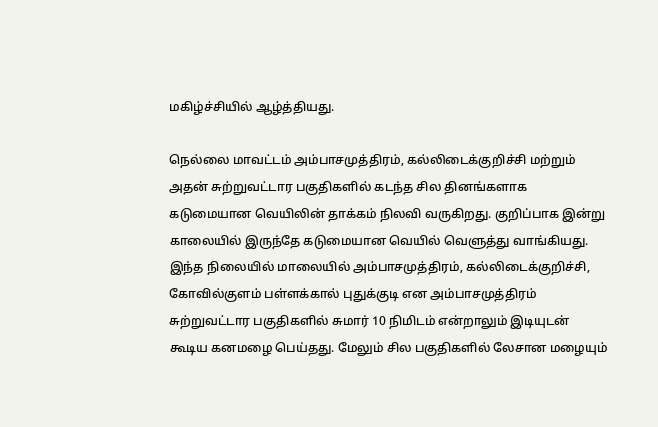மகிழ்ச்சியில் ஆழ்த்தியது.

நெல்லை மாவட்டம் அம்பாசமுத்திரம், கல்லிடைக்குறிச்சி மற்றும் அதன் சுற்றுவட்டார பகுதிகளில் கடந்த சில தினங்களாக கடுமையான வெயிலின் தாக்கம் நிலவி வருகிறது. குறிப்பாக இன்று காலையில் இருந்தே கடுமையான வெயில் வெளுத்து வாங்கியது. இந்த நிலையில் மாலையில் அம்பாசமுத்திரம், கல்லிடைக்குறிச்சி, கோவில்குளம் பள்ளக்கால் புதுக்குடி என அம்பாசமுத்திரம் சுற்றுவட்டார பகுதிகளில் சுமார் 10 நிமிடம் என்றாலும் இடியுடன் கூடிய கனமழை பெய்தது. மேலும் சில பகுதிகளில் லேசான மழையும்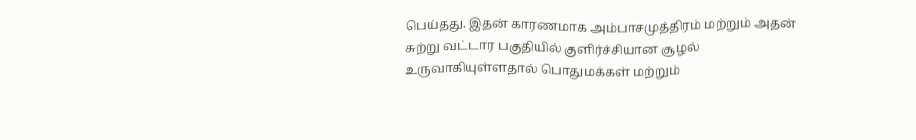பெய்தது. இதன் காரணமாக அம்பாசமுத்திரம் மற்றும் அதன் சுற்று வட்டார பகுதியில் குளிர்ச்சியான சூழல் உருவாகியுள்ளதால் பொதுமக்கள் மற்றும்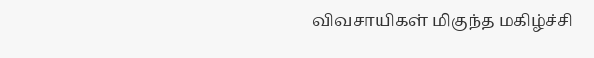விவசாயிகள் மிகுந்த மகிழ்ச்சி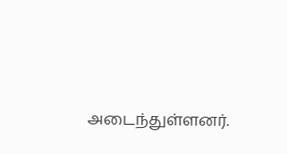அடைந்துள்ளனர்.